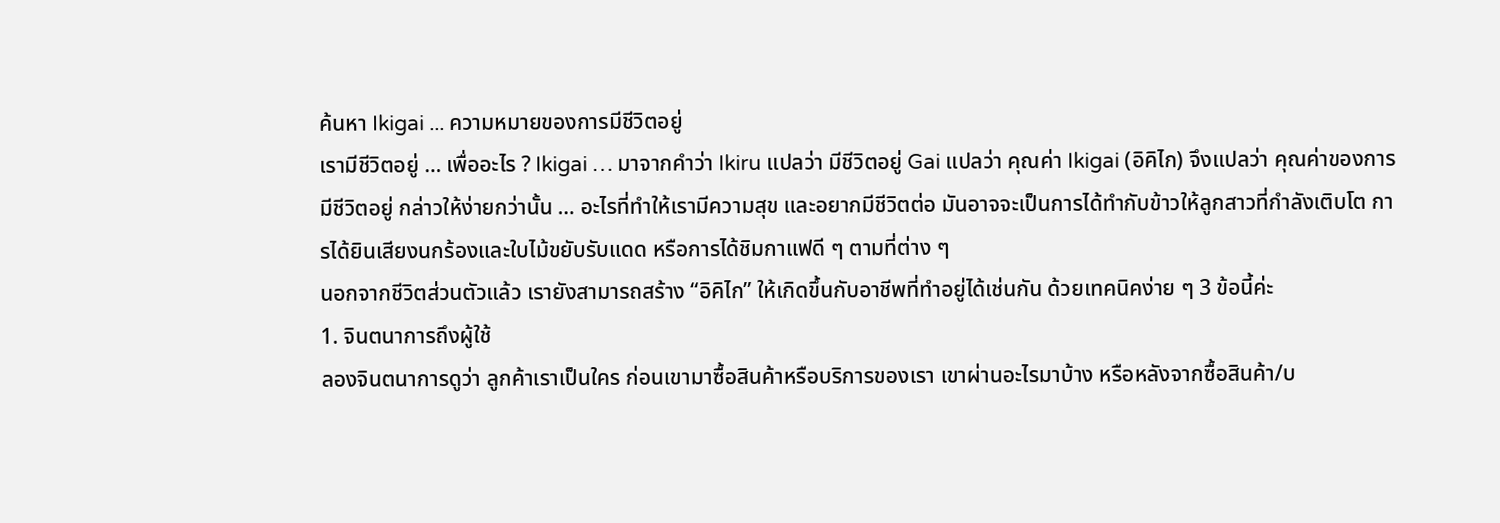ค้นหา Ikigai ... ความหมายของการมีชีวิตอยู่
เรามีชีวิตอยู่ … เพื่ออะไร ? Ikigai … มาจากคำว่า Ikiru แปลว่า มีชีวิตอยู่ Gai แปลว่า คุณค่า Ikigai (อิคิไก) จึงแปลว่า คุณค่าของการมีชีวิตอยู่ กล่าวให้ง่ายกว่านั้น … อะไรที่ทำให้เรามีความสุข และอยากมีชีวิตต่อ มันอาจจะเป็นการได้ทำกับข้าวให้ลูกสาวที่กำลังเติบโต การได้ยินเสียงนกร้องและใบไม้ขยับรับแดด หรือการได้ชิมกาแฟดี ๆ ตามที่ต่าง ๆ
นอกจากชีวิตส่วนตัวแล้ว เรายังสามารถสร้าง “อิคิไก” ให้เกิดขึ้นกับอาชีพที่ทำอยู่ได้เช่นกัน ด้วยเทคนิคง่าย ๆ 3 ข้อนี้ค่ะ
1. จินตนาการถึงผู้ใช้
ลองจินตนาการดูว่า ลูกค้าเราเป็นใคร ก่อนเขามาซื้อสินค้าหรือบริการของเรา เขาผ่านอะไรมาบ้าง หรือหลังจากซื้อสินค้า/บ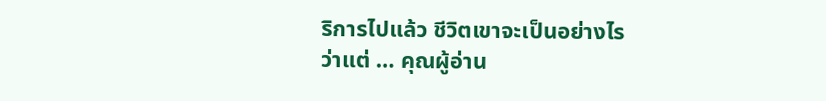ริการไปแล้ว ชีวิตเขาจะเป็นอย่างไร
ว่าแต่ … คุณผู้อ่าน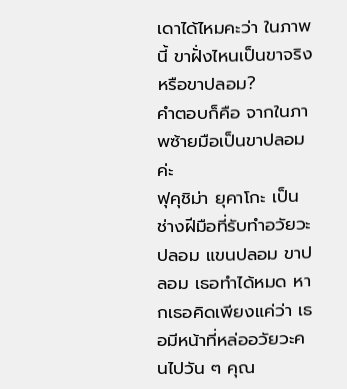เดาได้ไหมคะว่า ในภาพนี้ ขาฝั่งไหนเป็นขาจริงหรือขาปลอม?
คำตอบก็คือ จากในภาพซ้ายมือเป็นขาปลอมค่ะ
ฟุคุชิม่า ยุคาโกะ เป็นช่างฝีมือที่รับทำอวัยวะปลอม แขนปลอม ขาปลอม เธอทำได้หมด หากเธอคิดเพียงแค่ว่า เธอมีหน้าที่หล่ออวัยวะคนไปวัน ๆ คุณ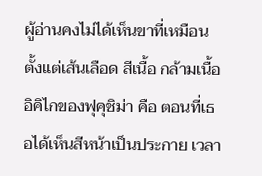ผู้อ่านคงไม่ได้เห็นขาที่เหมือนตั้งแต่เส้นเลือด สีเนื้อ กล้ามเนื้อ
อิคิไกของฟุคุชิม่า คือ ตอนที่เธอได้เห็นสีหน้าเป็นประกาย เวลา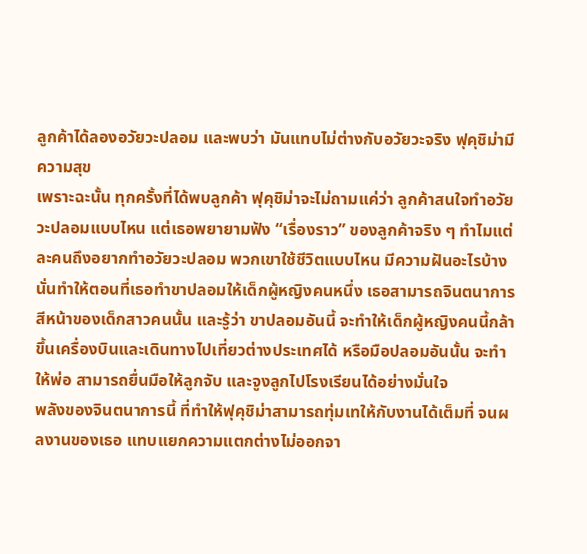ลูกค้าได้ลองอวัยวะปลอม และพบว่า มันแทบไม่ต่างกับอวัยวะจริง ฟุคุชิม่ามีความสุข
เพราะฉะนั้น ทุกครั้งที่ได้พบลูกค้า ฟุคุชิม่าจะไม่ถามแค่ว่า ลูกค้าสนใจทำอวัยวะปลอมแบบไหน แต่เธอพยายามฟัง “เรื่องราว” ของลูกค้าจริง ๆ ทำไมแต่ละคนถึงอยากทำอวัยวะปลอม พวกเขาใช้ชีวิตแบบไหน มีความฝันอะไรบ้าง
นั่นทำให้ตอนที่เธอทำขาปลอมให้เด็กผู้หญิงคนหนึ่ง เธอสามารถจินตนาการสีหน้าของเด็กสาวคนนั้น และรู้ว่า ขาปลอมอันนี้ จะทำให้เด็กผู้หญิงคนนี้กล้าขึ้นเครื่องบินและเดินทางไปเที่ยวต่างประเทศได้ หรือมือปลอมอันนั้น จะทำให้พ่อ สามารถยื่นมือให้ลูกจับ และจูงลูกไปโรงเรียนได้อย่างมั่นใจ
พลังของจินตนาการนี้ ที่ทำให้ฟุคุชิม่าสามารถทุ่มเทให้กับงานได้เต็มที่ จนผลงานของเธอ แทบแยกความแตกต่างไม่ออกจา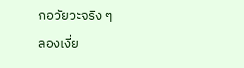กอวัยวะจริง ๆ
ลองเงี่ย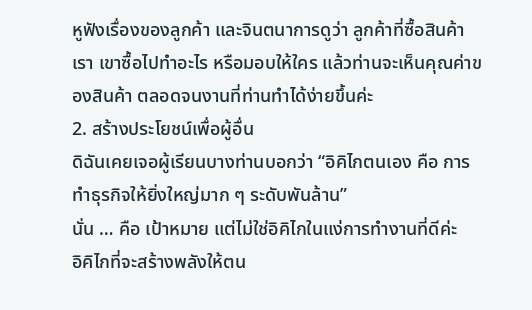หูฟังเรื่องของลูกค้า และจินตนาการดูว่า ลูกค้าที่ซื้อสินค้าเรา เขาซื้อไปทำอะไร หรือมอบให้ใคร แล้วท่านจะเห็นคุณค่าของสินค้า ตลอดจนงานที่ท่านทำได้ง่ายขึ้นค่ะ
2. สร้างประโยชน์เพื่อผู้อื่น
ดิฉันเคยเจอผู้เรียนบางท่านบอกว่า “อิคิไกตนเอง คือ การทำธุรกิจให้ยิ่งใหญ่มาก ๆ ระดับพันล้าน”
นั่น … คือ เป้าหมาย แต่ไม่ใช่อิคิไกในแง่การทำงานที่ดีค่ะ
อิคิไกที่จะสร้างพลังให้ตน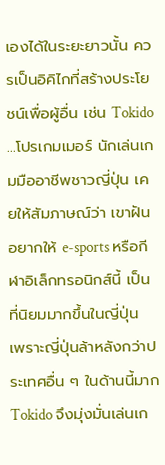เองได้ในระยะยาวนั้น ควรเป็นอิคิไกที่สร้างประโยชน์เพื่อผู้อื่น เช่น Tokido …โปรเกมเมอร์ นักเล่นเกมมืออาชีพชาวญี่ปุ่น เคยให้สัมภาษณ์ว่า เขาฝันอยากให้ e-sports หรือกีฬาอิเล็กทรอนิกส์นี้ เป็นที่นิยมมากขึ้นในญี่ปุ่น เพราะญี่ปุ่นล้าหลังกว่าประเทศอื่น ๆ ในด้านนี้มาก Tokido จึงมุ่งมั่นเล่นเก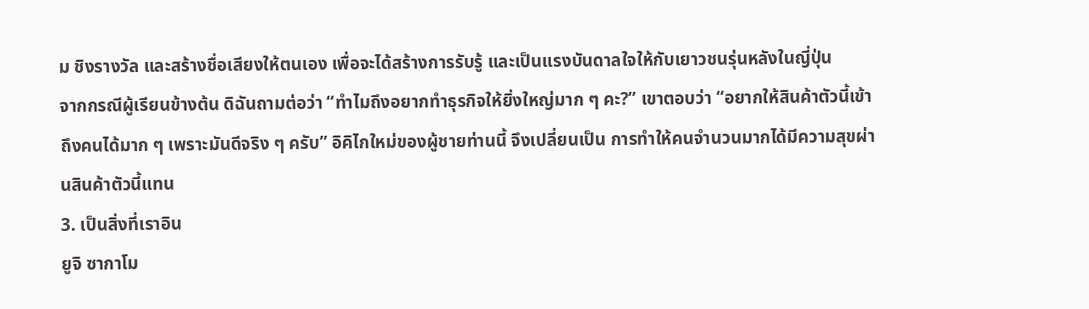ม ชิงรางวัล และสร้างชื่อเสียงให้ตนเอง เพื่อจะได้สร้างการรับรู้ และเป็นแรงบันดาลใจให้กับเยาวชนรุ่นหลังในญี่ปุ่น
จากกรณีผู้เรียนข้างต้น ดิฉันถามต่อว่า “ทำไมถึงอยากทำธุรกิจให้ยิ่งใหญ่มาก ๆ คะ?” เขาตอบว่า “อยากให้สินค้าตัวนี้เข้าถึงคนได้มาก ๆ เพราะมันดีจริง ๆ ครับ” อิคิไกใหม่ของผู้ชายท่านนี้ จึงเปลี่ยนเป็น การทำให้คนจำนวนมากได้มีความสุขผ่านสินค้าตัวนี้แทน
3. เป็นสิ่งที่เราอิน
ยูจิ ซากาโม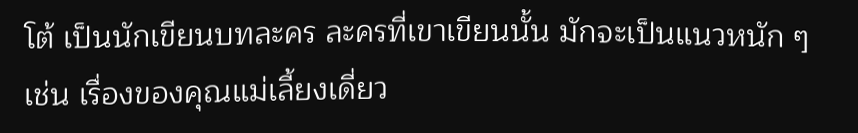โต้ เป็นนักเขียนบทละคร ละครที่เขาเขียนนั้น มักจะเป็นแนวหนัก ๆ เช่น เรื่องของคุณแม่เลี้ยงเดี่ยว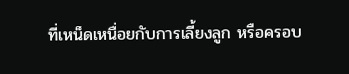ที่เหน็ดเหนื่อยกับการเลี้ยงลูก หรือครอบ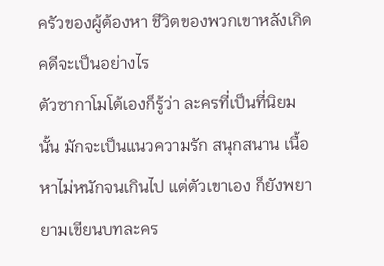ครัวของผู้ต้องหา ชีวิตของพวกเขาหลังเกิดคดีจะเป็นอย่างไร
ตัวซากาโมโต้เองก็รู้ว่า ละครที่เป็นที่นิยมนั้น มักจะเป็นแนวความรัก สนุกสนาน เนื้อหาไม่หนักจนเกินไป แต่ตัวเขาเอง ก็ยังพยายามเขียนบทละคร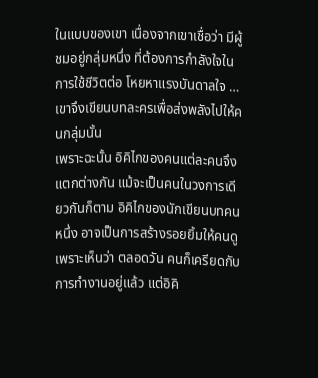ในแบบของเขา เนื่องจากเขาเชื่อว่า มีผู้ชมอยู่กลุ่มหนึ่ง ที่ต้องการกำลังใจในการใช้ชีวิตต่อ โหยหาแรงบันดาลใจ … เขาจึงเขียนบทละครเพื่อส่งพลังไปให้คนกลุ่มนั้น
เพราะฉะนั้น อิคิไกของคนแต่ละคนจึงแตกต่างกัน แม้จะเป็นคนในวงการเดียวกันก็ตาม อิคิไกของนักเขียนบทคนหนึ่ง อาจเป็นการสร้างรอยยิ้มให้คนดู เพราะเห็นว่า ตลอดวัน คนก็เครียดกับการทำงานอยู่แล้ว แต่อิคิ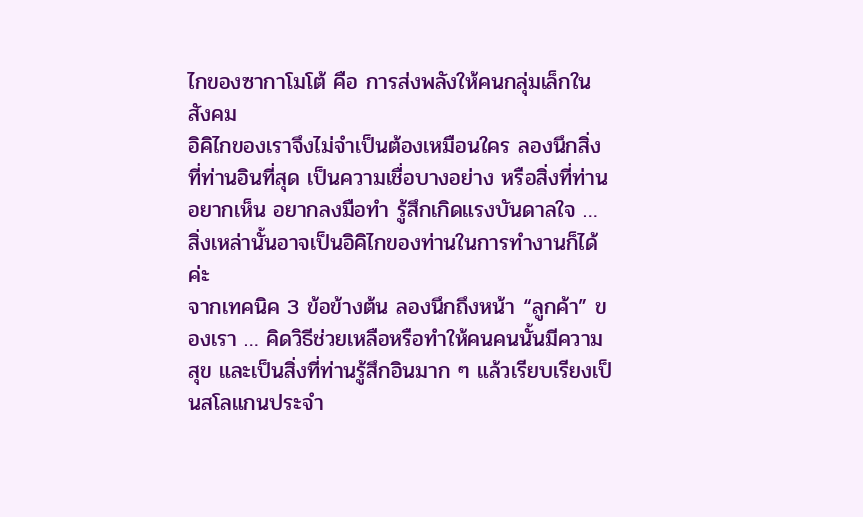ไกของซากาโมโต้ คือ การส่งพลังให้คนกลุ่มเล็กในสังคม
อิคิไกของเราจึงไม่จำเป็นต้องเหมือนใคร ลองนึกสิ่งที่ท่านอินที่สุด เป็นความเชื่อบางอย่าง หรือสิ่งที่ท่านอยากเห็น อยากลงมือทำ รู้สึกเกิดแรงบันดาลใจ … สิ่งเหล่านั้นอาจเป็นอิคิไกของท่านในการทำงานก็ได้ค่ะ
จากเทคนิค 3 ข้อข้างต้น ลองนึกถึงหน้า “ลูกค้า” ของเรา … คิดวิธีช่วยเหลือหรือทำให้คนคนนั้นมีความสุข และเป็นสิ่งที่ท่านรู้สึกอินมาก ๆ แล้วเรียบเรียงเป็นสโลแกนประจำ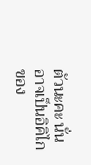ตัวนะคะ นั่นอาจเป็นอิคิไกของ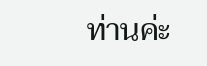ท่านค่ะ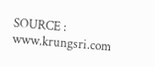SOURCE : www.krungsri.com